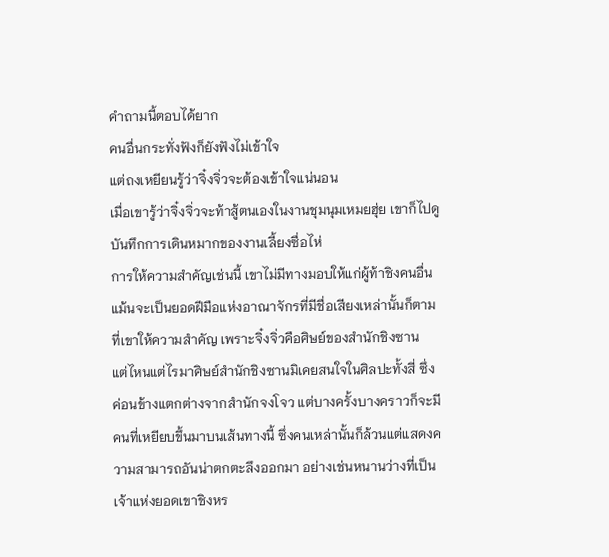คำถามนี้ตอบได้ยาก
คนอื่นกระทั่งฟังก็ยังฟังไม่เข้าใจ
แต่ถงเหยียนรู้ว่าจิ๋งจิ่วจะต้องเข้าใจแน่นอน
เมื่อเขารู้ว่าจิ๋งจิ่วจะท้าสู้ตนเองในงานชุมนุมเหมยฮุ่ย เขาก็ไปดูบันทึกการเดินหมากของงานเลี้ยงซื่อไห่
การให้ความสำคัญเช่นนี้ เขาไม่มีทางมอบให้แก่ผู้ท้าชิงคนอื่น แม้นจะเป็นยอดฝีมือแห่งอาณาจักรที่มีชื่อเสียงเหล่านั้นก็ตาม
ที่เขาให้ความสำคัญ เพราะจิ๋งจิ่วคือศิษย์ของสำนักชิงซาน
แต่ไหนแต่ไรมาศิษย์สำนักชิงซานมิเคยสนใจในศิลปะทั้งสี่ ซึ่งค่อนข้างแตกต่างจากสำนักจงโจว แต่บางครั้งบางคราวก็จะมีคนที่เหยียบขึ้นมาบนเส้นทางนี้ ซึ่งคนเหล่านั้นก็ล้วนแต่แสดงความสามารถอันน่าตกตะลึงออกมา อย่างเช่นหนานว่างที่เป็นเจ้าแห่งยอดเขาชิงหร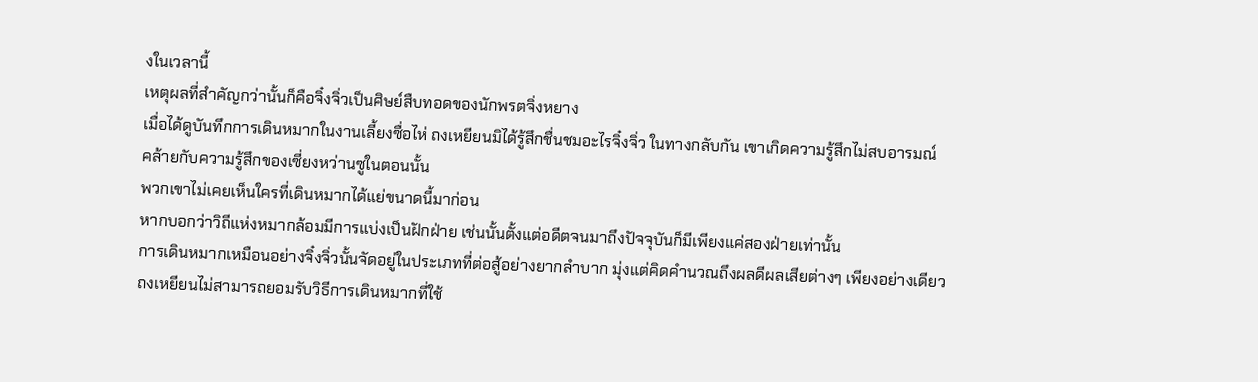งในเวลานี้
เหตุผลที่สำคัญกว่านั้นก็คือจิ๋งจิ่วเป็นศิษย์สืบทอดของนักพรตจิ่งหยาง
เมื่อได้ดูบันทึกการเดินหมากในงานเลี้ยงซื่อไห่ ถงเหยียนมิได้รู้สึกชื่นชมอะไรจิ๋งจิ่ว ในทางกลับกัน เขาเกิดความรู้สึกไม่สบอารมณ์
คล้ายกับความรู้สึกของเซี่ยงหว่านซูในตอนนั้น
พวกเขาไม่เคยเห็นใครที่เดินหมากได้แย่ขนาดนี้มาก่อน
หากบอกว่าวิถีแห่งหมากล้อมมีการแบ่งเป็นฝักฝ่าย เช่นนั้นตั้งแต่อดีตจนมาถึงปัจจุบันก็มีเพียงแค่สองฝ่ายเท่านั้น
การเดินหมากเหมือนอย่างจิ๋งจิ่วนั้นจัดอยู่ในประเภทที่ต่อสู้อย่างยากลำบาก มุ่งแต่คิดคำนวณถึงผลดีผลเสียต่างๆ เพียงอย่างเดียว
ถงเหยียนไม่สามารถยอมรับวิธีการเดินหมากที่ใช้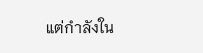แต่กำลังใน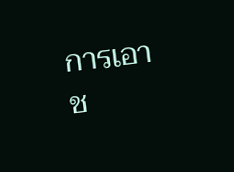การเอาช